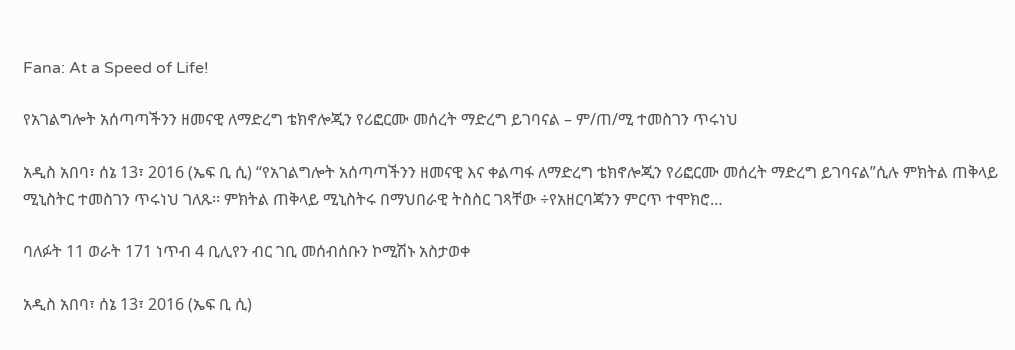Fana: At a Speed of Life!

የአገልግሎት አሰጣጣችንን ዘመናዊ ለማድረግ ቴክኖሎጂን የሪፎርሙ መሰረት ማድረግ ይገባናል – ም/ጠ/ሚ ተመስገን ጥሩነህ

አዲስ አበባ፣ ሰኔ 13፣ 2016 (ኤፍ ቢ ሲ) “የአገልግሎት አሰጣጣችንን ዘመናዊ እና ቀልጣፋ ለማድረግ ቴክኖሎጂን የሪፎርሙ መሰረት ማድረግ ይገባናል”ሲሉ ምክትል ጠቅላይ ሚኒስትር ተመስገን ጥሩነህ ገለጹ፡፡ ምክትል ጠቅላይ ሚኒስትሩ በማህበራዊ ትስስር ገጻቸው ÷የአዘርባጃንን ምርጥ ተሞክሮ…

ባለፉት 11 ወራት 171 ነጥብ 4 ቢሊየን ብር ገቢ መሰብሰቡን ኮሚሽኑ አስታወቀ

አዲስ አበባ፣ ሰኔ 13፣ 2016 (ኤፍ ቢ ሲ)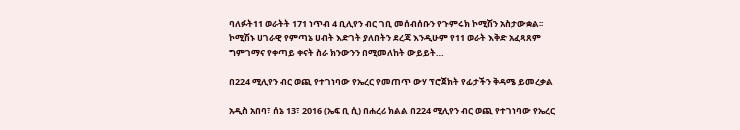ባለፉት11 ወራትት 171 ነጥብ 4 ቢሊየን ብር ገቢ መሰብሰቡን የጉምሩክ ኮሚሽን አስታውቋል፡፡ ኮሚሽኑ ሀገራዊ የምጣኔ ሀብት እድገት ያለበትን ደረጃ እንዲሁም የ11 ወራት እቅድ አፈጻጸም ግምገማና የቀጣይ ቀናት ስራ ክንውንን በሚመለከት ውይይት…

በ224 ሚሊየን ብር ወጪ የተገነባው የኤረር የመጠጥ ውሃ ፕሮጀክት የፊታችን ቅዳሜ ይመረቃል

አዲስ አበባ፣ ሰኔ 13፣ 2016 (ኤፍ ቢ ሲ) በሐረሪ ክልል በ224 ሚሊየን ብር ወጪ የተገነባው የኤረር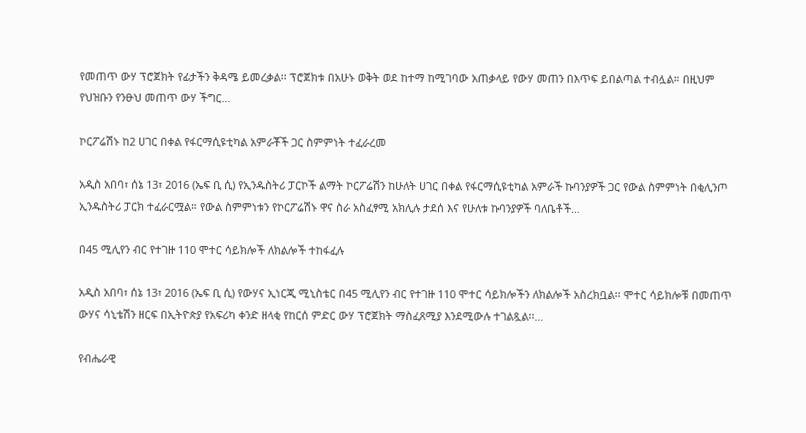የመጠጥ ውሃ ፕሮጀክት የፊታችን ቅዳሜ ይመረቃል፡፡ ፕሮጀክቱ በአሁኑ ወቅት ወደ ከተማ ከሚገባው አጠቃላይ የውሃ መጠን በእጥፍ ይበልጣል ተብሏል። በዚህም የህዝቡን የንፁህ መጠጥ ውሃ ችግር…

ኮርፖሬሽኑ ከ2 ሀገር በቀል የፋርማሲዩቲካል አምራቾች ጋር ስምምነት ተፈራረመ

አዲስ አበባ፣ ሰኔ 13፣ 2016 (ኤፍ ቢ ሲ) የኢንዱስትሪ ፓርኮች ልማት ኮርፖሬሽን ከሁለት ሀገር በቀል የፋርማሲዩቲካል አምራች ኩባንያዎች ጋር የውል ስምምነት በቂሊንጦ ኢንዱስትሪ ፓርክ ተፈራርሟል። የውል ስምምነቱን የኮርፖሬሽኑ ዋና ስራ አስፈፃሚ አክሊሉ ታደሰ እና የሁለቱ ኩባንያዎች ባለቤቶች…

በ45 ሚሊየን ብር የተገዙ 110 ሞተር ሳይክሎች ለክልሎች ተከፋፈሉ

አዲስ አበባ፣ ሰኔ 13፣ 2016 (ኤፍ ቢ ሲ) የውሃና ኢነርጂ ሚኒስቴር በ45 ሚሊየን ብር የተገዙ 110 ሞተር ሳይክሎችን ለክልሎች አስረክቧል፡፡ ሞተር ሳይክሎቹ በመጠጥ ውሃና ሳኒቴሽን ዘርፍ በኢትዮጵያ የአፍሪካ ቀንድ ዘላቂ የከርሰ ምድር ውሃ ፕሮጀክት ማስፈጸሚያ እንደሚውሉ ተገልጿል፡፡…

የብሔራዊ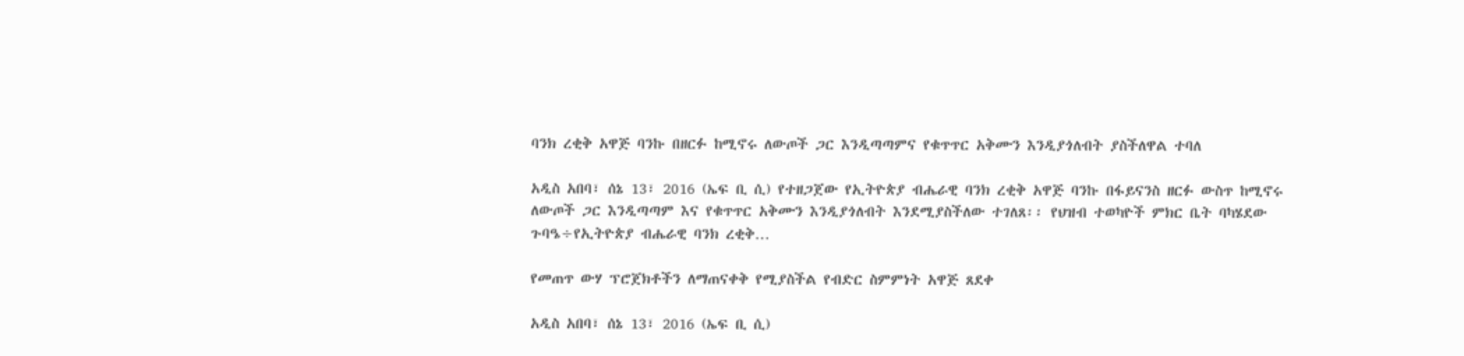ባንክ ረቂቅ አዋጅ ባንኩ በዘርፉ ከሚኖሩ ለውጦች ጋር እንዲጣጣምና የቁጥጥር አቅሙን እንዲያጎለብት ያስችለዋል ተባለ

አዲስ አበባ፣ ሰኔ 13፣ 2016 (ኤፍ ቢ ሲ) የተዘጋጀው የኢትዮጵያ ብሔራዊ ባንክ ረቂቅ አዋጅ ባንኩ በፋይናንስ ዘርፉ ውስጥ ከሚኖሩ ለውጦች ጋር እንዲጣጣም እና የቁጥጥር አቅሙን እንዲያጎለብት እንደሚያስችለው ተገለጸ፡፡ የህዝብ ተወካዮች ምክር ቤት ባካሄደው ጉባዔ÷የኢትዮጵያ ብሔራዊ ባንክ ረቂቅ…

የመጠጥ ውሃ ፕሮጀክቶችን ለማጠናቀቅ የሚያስችል የብድር ስምምነት አዋጅ ጸደቀ

አዲስ አበባ፣ ሰኔ 13፣ 2016 (ኤፍ ቢ ሲ)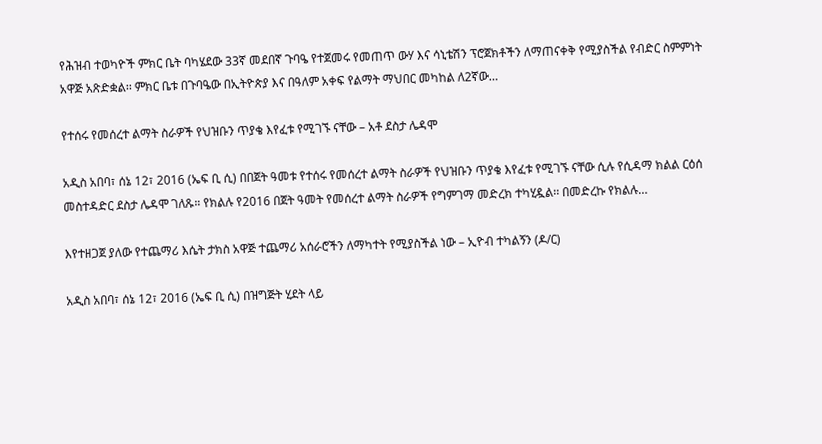የሕዝብ ተወካዮች ምክር ቤት ባካሄደው 33ኛ መደበኛ ጉባዔ የተጀመሩ የመጠጥ ውሃ እና ሳኒቴሽን ፕሮጀክቶችን ለማጠናቀቅ የሚያስችል የብድር ስምምነት አዋጅ አጽድቋል፡፡ ምክር ቤቱ በጉባዔው በኢትዮጵያ እና በዓለም አቀፍ የልማት ማህበር መካከል ለ2ኛው…

የተሰሩ የመሰረተ ልማት ስራዎች የህዝቡን ጥያቄ እየፈቱ የሚገኙ ናቸው – አቶ ደስታ ሌዳሞ

አዲስ አበባ፣ ሰኔ 12፣ 2016 (ኤፍ ቢ ሲ) በበጀት ዓመቱ የተሰሩ የመሰረተ ልማት ስራዎች የህዝቡን ጥያቄ እየፈቱ የሚገኙ ናቸው ሲሉ የሲዳማ ክልል ርዕሰ መስተዳድር ደስታ ሌዳሞ ገለጹ። የክልሉ የ2016 በጀት ዓመት የመሰረተ ልማት ስራዎች የግምገማ መድረክ ተካሂዷል፡፡ በመድረኩ የክልሉ…

እየተዘጋጀ ያለው የተጨማሪ እሴት ታክስ አዋጅ ተጨማሪ አሰራሮችን ለማካተት የሚያስችል ነው – ኢዮብ ተካልኝን (ዶ/ር)

አዲስ አበባ፣ ሰኔ 12፣ 2016 (ኤፍ ቢ ሲ) በዝግጅት ሂደት ላይ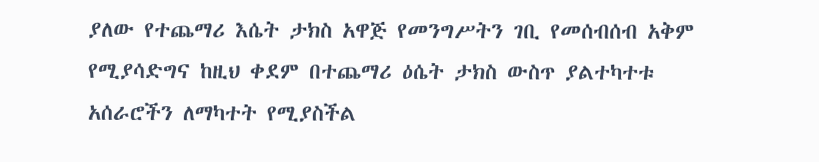ያለው የተጨማሪ እሴት ታክስ አዋጅ የመንግሥትን ገቢ የመሰብሰብ አቅም የሚያሳድግና ከዚህ ቀደም በተጨማሪ ዕሴት ታክስ ውስጥ ያልተካተቱ አሰራሮችን ለማካተት የሚያስችል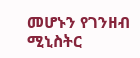መሆኑን የገንዘብ ሚኒስትር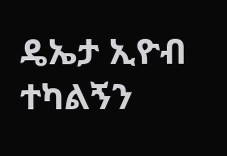ዴኤታ ኢዮብ ተካልኝን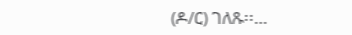(ዶ/ር) ገለጹ፡፡…